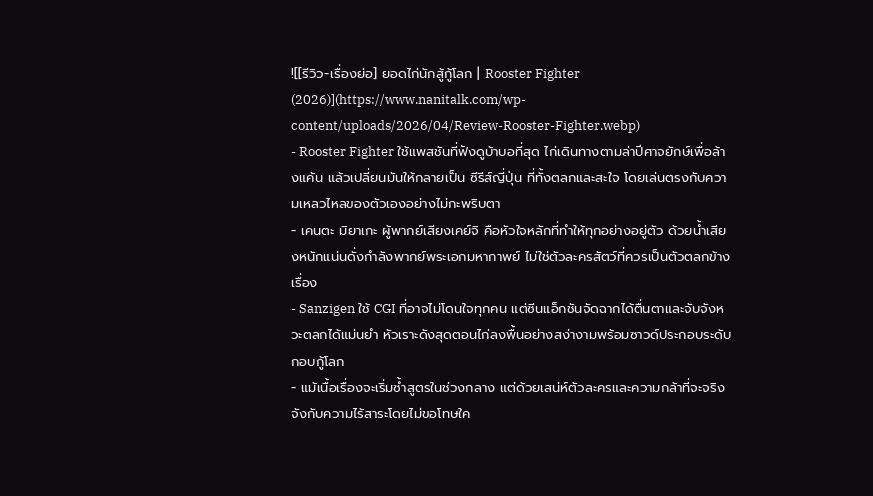![[รีวิว-เรื่องย่อ] ยอดไก่นักสู้กู้โลก | Rooster Fighter (2026)](https://www.nanitalk.com/wp-content/uploads/2026/04/Review-Rooster-Fighter.webp)
- Rooster Fighter ใช้แพสชันที่ฟังดูบ้าบอที่สุด ไก่เดินทางตามล่าปีศาจยักษ์เพื่อล้างแค้น แล้วเปลี่ยนมันให้กลายเป็น ซีรีส์ญี่ปุ่น ที่ทั้งตลกและสะใจ โดยเล่นตรงกับความเหลวไหลของตัวเองอย่างไม่กะพริบตา
- เคนตะ มิยาเกะ ผู้พากย์เสียงเคย์จิ คือหัวใจหลักที่ทำให้ทุกอย่างอยู่ตัว ด้วยน้ำเสียงหนักแน่นดั่งกำลังพากย์พระเอกมหากาพย์ ไม่ใช่ตัวละครสัตว์ที่ควรเป็นตัวตลกข้างเรื่อง
- Sanzigen ใช้ CGI ที่อาจไม่โดนใจทุกคน แต่ซีนแอ็กชันจัดฉากได้ตื่นตาและจับจังหวะตลกได้แม่นยำ หัวเราะดังสุดตอนไก่ลงพื้นอย่างสง่างามพร้อมซาวด์ประกอบระดับกอบกู้โลก
- แม้เนื้อเรื่องจะเริ่มซ้ำสูตรในช่วงกลาง แต่ด้วยเสน่ห์ตัวละครและความกล้าที่จะจริงจังกับความไร้สาระโดยไม่ขอโทษใค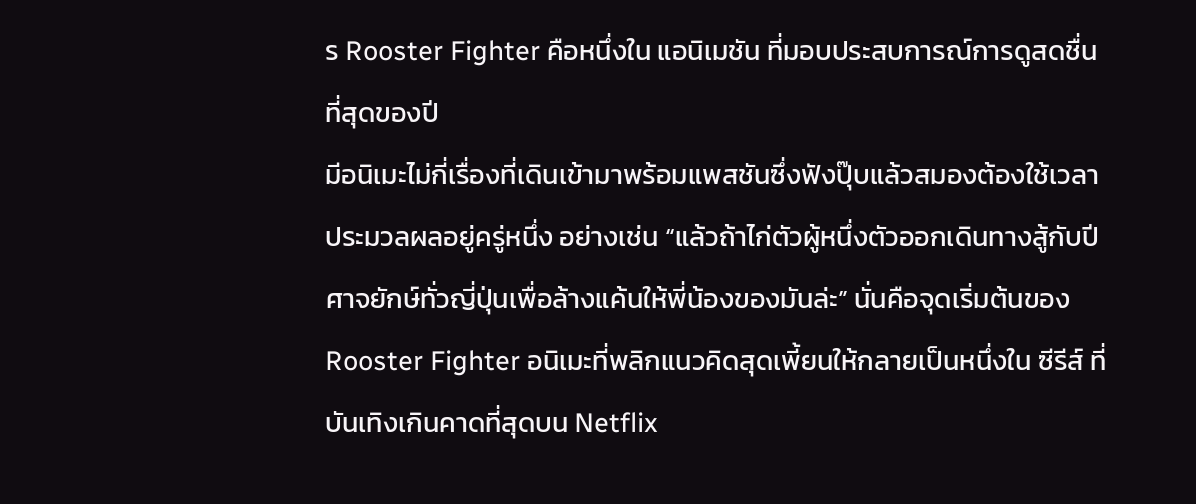ร Rooster Fighter คือหนึ่งใน แอนิเมชัน ที่มอบประสบการณ์การดูสดชื่นที่สุดของปี
มีอนิเมะไม่กี่เรื่องที่เดินเข้ามาพร้อมแพสชันซึ่งฟังปุ๊บแล้วสมองต้องใช้เวลาประมวลผลอยู่ครู่หนึ่ง อย่างเช่น “แล้วถ้าไก่ตัวผู้หนึ่งตัวออกเดินทางสู้กับปีศาจยักษ์ทั่วญี่ปุ่นเพื่อล้างแค้นให้พี่น้องของมันล่ะ” นั่นคือจุดเริ่มต้นของ Rooster Fighter อนิเมะที่พลิกแนวคิดสุดเพี้ยนให้กลายเป็นหนึ่งใน ซีรีส์ ที่บันเทิงเกินคาดที่สุดบน Netflix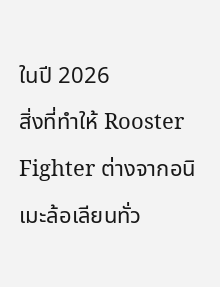ในปี 2026
สิ่งที่ทำให้ Rooster Fighter ต่างจากอนิเมะล้อเลียนทั่ว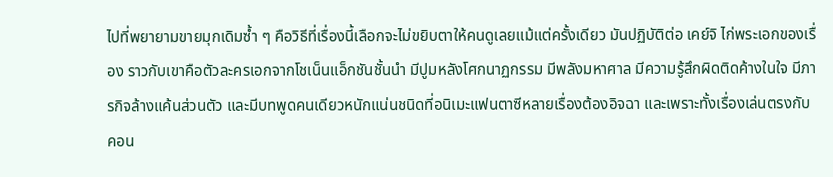ไปที่พยายามขายมุกเดิมซ้ำ ๆ คือวิธีที่เรื่องนี้เลือกจะไม่ขยิบตาให้คนดูเลยแม้แต่ครั้งเดียว มันปฏิบัติต่อ เคย์จิ ไก่พระเอกของเรื่อง ราวกับเขาคือตัวละครเอกจากโชเน็นแอ็กชันชั้นนำ มีปูมหลังโศกนาฏกรรม มีพลังมหาศาล มีความรู้สึกผิดติดค้างในใจ มีภารกิจล้างแค้นส่วนตัว และมีบทพูดคนเดียวหนักแน่นชนิดที่อนิเมะแฟนตาซีหลายเรื่องต้องอิจฉา และเพราะทั้งเรื่องเล่นตรงกับคอน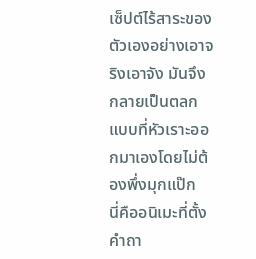เซ็ปต์ไร้สาระของตัวเองอย่างเอาจริงเอาจัง มันจึงกลายเป็นตลกแบบที่หัวเราะออกมาเองโดยไม่ต้องพึ่งมุกแป๊ก
นี่คืออนิเมะที่ตั้งคำถา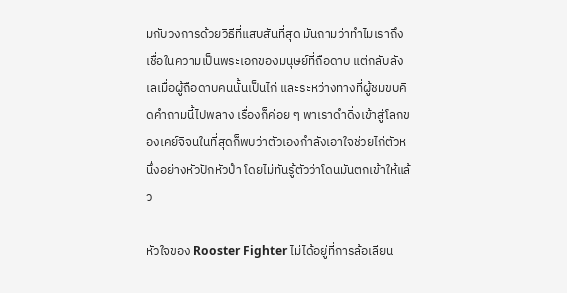มกับวงการด้วยวิธีที่แสบสันที่สุด มันถามว่าทำไมเราถึงเชื่อในความเป็นพระเอกของมนุษย์ที่ถือดาบ แต่กลับลังเลเมื่อผู้ถือดาบคนนั้นเป็นไก่ และระหว่างทางที่ผู้ชมขบคิดคำถามนี้ไปพลาง เรื่องก็ค่อย ๆ พาเราดำดิ่งเข้าสู่โลกของเคย์จิจนในที่สุดก็พบว่าตัวเองกำลังเอาใจช่วยไก่ตัวหนึ่งอย่างหัวปักหัวปำ โดยไม่ทันรู้ตัวว่าโดนมันตกเข้าให้แล้ว

หัวใจของ Rooster Fighter ไม่ได้อยู่ที่การล้อเลียน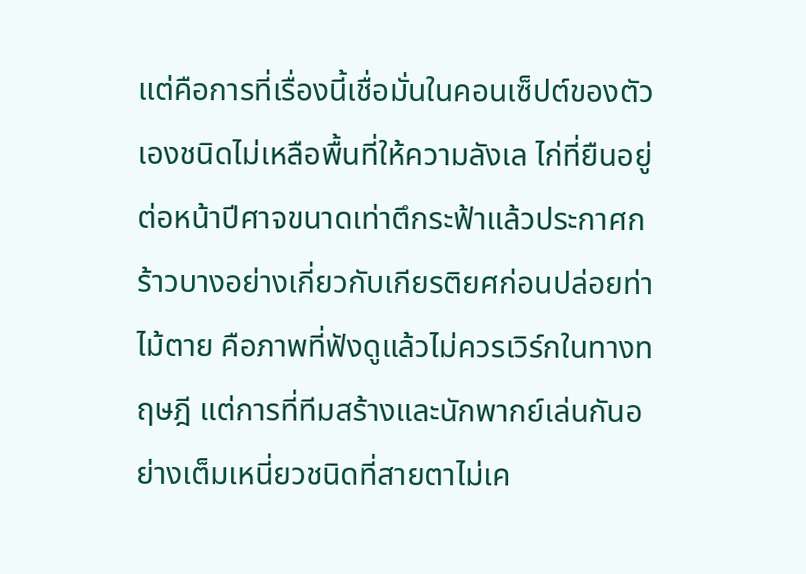แต่คือการที่เรื่องนี้เชื่อมั่นในคอนเซ็ปต์ของตัวเองชนิดไม่เหลือพื้นที่ให้ความลังเล ไก่ที่ยืนอยู่ต่อหน้าปีศาจขนาดเท่าตึกระฟ้าแล้วประกาศกร้าวบางอย่างเกี่ยวกับเกียรติยศก่อนปล่อยท่าไม้ตาย คือภาพที่ฟังดูแล้วไม่ควรเวิร์กในทางทฤษฎี แต่การที่ทีมสร้างและนักพากย์เล่นกันอย่างเต็มเหนี่ยวชนิดที่สายตาไม่เค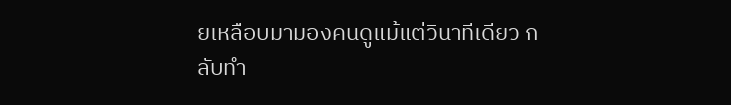ยเหลือบมามองคนดูแม้แต่วินาทีเดียว กลับทำ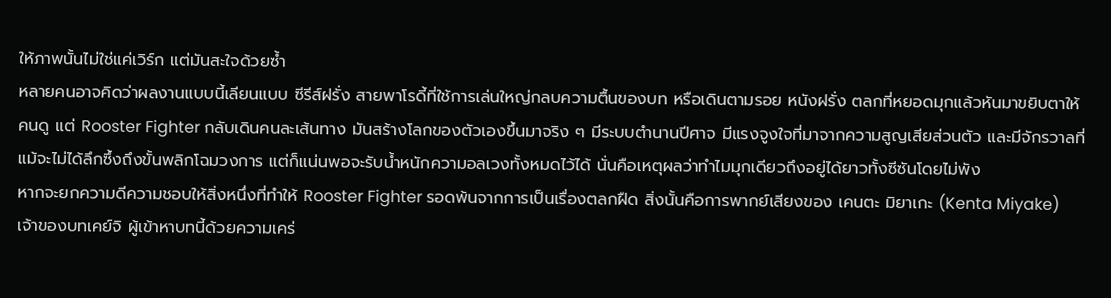ให้ภาพนั้นไม่ใช่แค่เวิร์ก แต่มันสะใจด้วยซ้ำ
หลายคนอาจคิดว่าผลงานแบบนี้เลียนแบบ ซีรีส์ฝรั่ง สายพาโรดี้ที่ใช้การเล่นใหญ่กลบความตื้นของบท หรือเดินตามรอย หนังฝรั่ง ตลกที่หยอดมุกแล้วหันมาขยิบตาให้คนดู แต่ Rooster Fighter กลับเดินคนละเส้นทาง มันสร้างโลกของตัวเองขึ้นมาจริง ๆ มีระบบตำนานปีศาจ มีแรงจูงใจที่มาจากความสูญเสียส่วนตัว และมีจักรวาลที่แม้จะไม่ได้ลึกซึ้งถึงขั้นพลิกโฉมวงการ แต่ก็แน่นพอจะรับน้ำหนักความอลเวงทั้งหมดไว้ได้ นั่นคือเหตุผลว่าทำไมมุกเดียวถึงอยู่ได้ยาวทั้งซีซันโดยไม่พัง
หากจะยกความดีความชอบให้สิ่งหนึ่งที่ทำให้ Rooster Fighter รอดพ้นจากการเป็นเรื่องตลกฝืด สิ่งนั้นคือการพากย์เสียงของ เคนตะ มิยาเกะ (Kenta Miyake) เจ้าของบทเคย์จิ ผู้เข้าหาบทนี้ด้วยความเคร่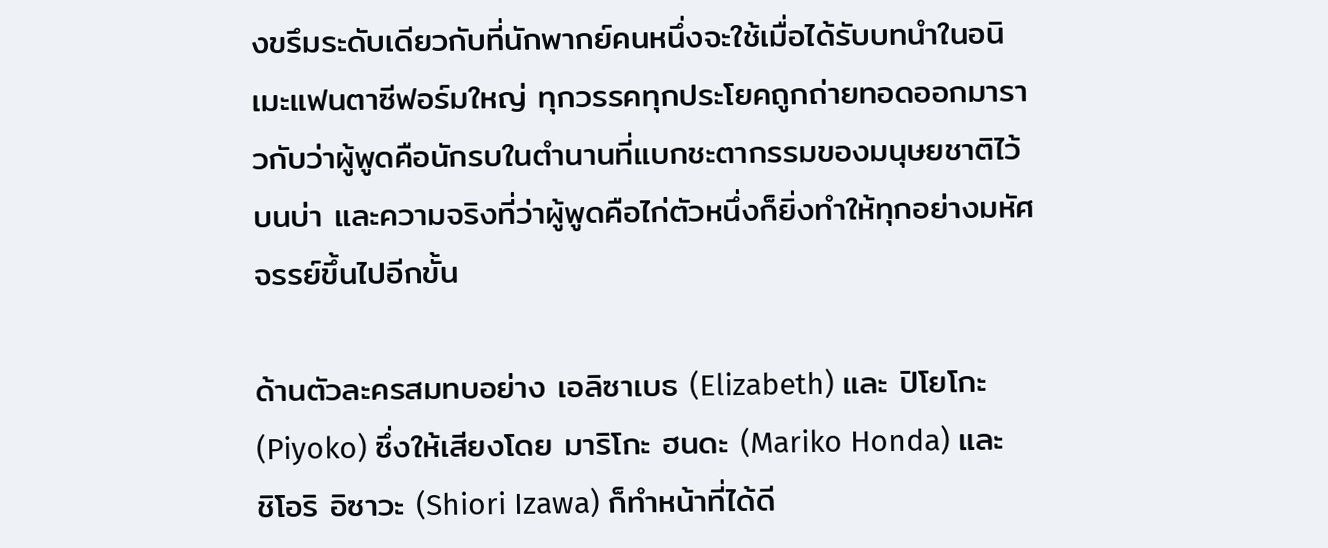งขรึมระดับเดียวกับที่นักพากย์คนหนึ่งจะใช้เมื่อได้รับบทนำในอนิเมะแฟนตาซีฟอร์มใหญ่ ทุกวรรคทุกประโยคถูกถ่ายทอดออกมาราวกับว่าผู้พูดคือนักรบในตำนานที่แบกชะตากรรมของมนุษยชาติไว้บนบ่า และความจริงที่ว่าผู้พูดคือไก่ตัวหนึ่งก็ยิ่งทำให้ทุกอย่างมหัศจรรย์ขึ้นไปอีกขั้น

ด้านตัวละครสมทบอย่าง เอลิซาเบธ (Elizabeth) และ ปิโยโกะ (Piyoko) ซึ่งให้เสียงโดย มาริโกะ ฮนดะ (Mariko Honda) และ ชิโอริ อิซาวะ (Shiori Izawa) ก็ทำหน้าที่ได้ดี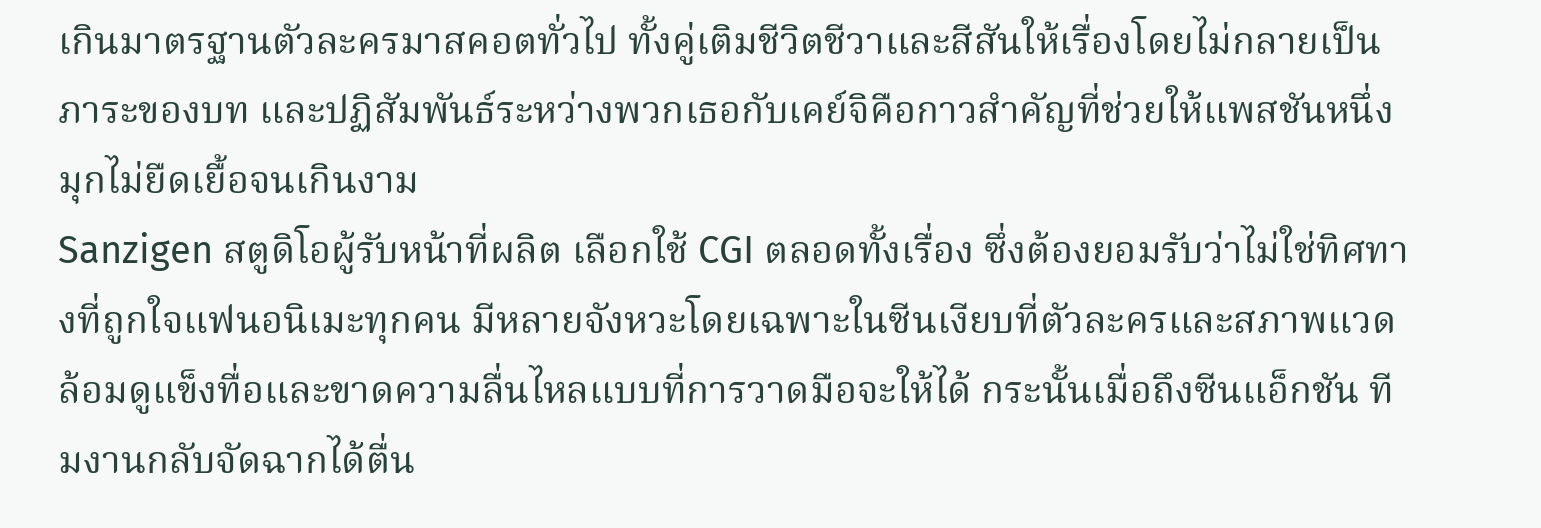เกินมาตรฐานตัวละครมาสคอตทั่วไป ทั้งคู่เติมชีวิตชีวาและสีสันให้เรื่องโดยไม่กลายเป็นภาระของบท และปฏิสัมพันธ์ระหว่างพวกเธอกับเคย์จิคือกาวสำคัญที่ช่วยให้แพสชันหนึ่งมุกไม่ยืดเยื้อจนเกินงาม
Sanzigen สตูดิโอผู้รับหน้าที่ผลิต เลือกใช้ CGI ตลอดทั้งเรื่อง ซึ่งต้องยอมรับว่าไม่ใช่ทิศทางที่ถูกใจแฟนอนิเมะทุกคน มีหลายจังหวะโดยเฉพาะในซีนเงียบที่ตัวละครและสภาพแวดล้อมดูแข็งทื่อและขาดความลื่นไหลแบบที่การวาดมือจะให้ได้ กระนั้นเมื่อถึงซีนแอ็กชัน ทีมงานกลับจัดฉากได้ตื่น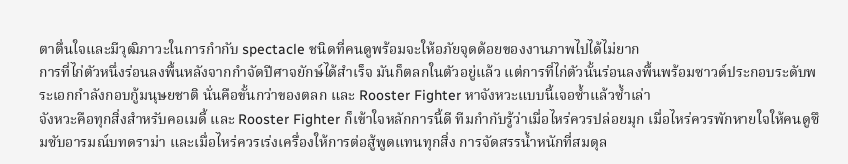ตาตื่นใจและมีวุฒิภาวะในการกำกับ spectacle ชนิดที่คนดูพร้อมจะให้อภัยจุดด้อยของงานภาพไปได้ไม่ยาก
การที่ไก่ตัวหนึ่งร่อนลงพื้นหลังจากกำจัดปีศาจยักษ์ได้สำเร็จ มันก็ตลกในตัวอยู่แล้ว แต่การที่ไก่ตัวนั้นร่อนลงพื้นพร้อมซาวด์ประกอบระดับพระเอกกำลังกอบกู้มนุษยชาติ นั่นคือขั้นกว่าของตลก และ Rooster Fighter หาจังหวะแบบนี้เจอซ้ำแล้วซ้ำเล่า
จังหวะคือทุกสิ่งสำหรับคอเมดี้ และ Rooster Fighter ก็เข้าใจหลักการนี้ดี ทีมกำกับรู้ว่าเมื่อไหร่ควรปล่อยมุก เมื่อไหร่ควรพักหายใจให้คนดูซึมซับอารมณ์บทดราม่า และเมื่อไหร่ควรเร่งเครื่องให้การต่อสู้พูดแทนทุกสิ่ง การจัดสรรน้ำหนักที่สมดุล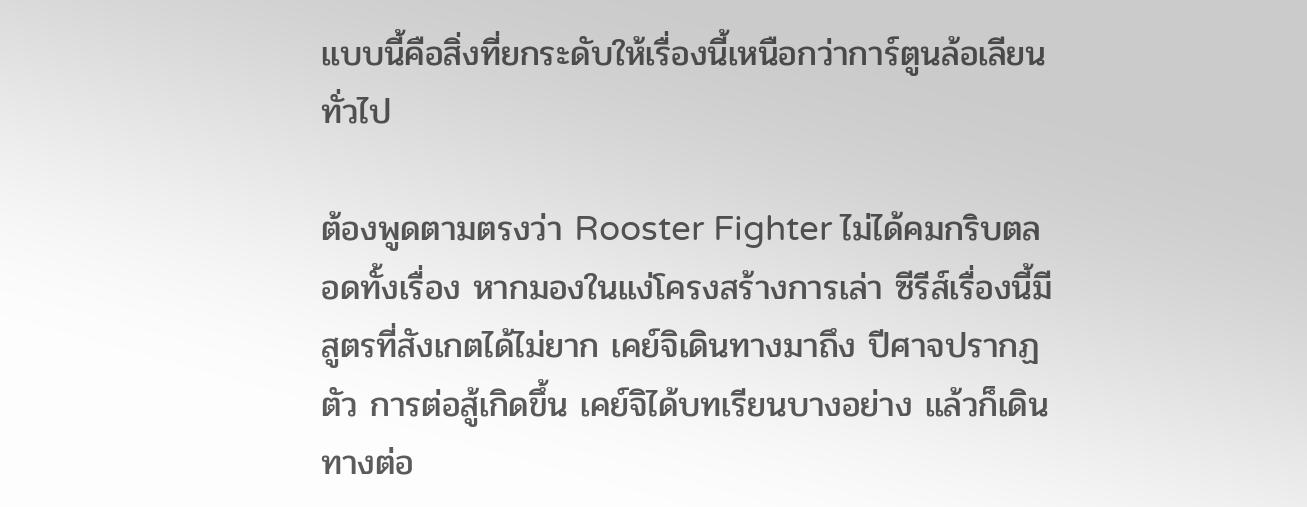แบบนี้คือสิ่งที่ยกระดับให้เรื่องนี้เหนือกว่าการ์ตูนล้อเลียนทั่วไป

ต้องพูดตามตรงว่า Rooster Fighter ไม่ได้คมกริบตลอดทั้งเรื่อง หากมองในแง่โครงสร้างการเล่า ซีรีส์เรื่องนี้มีสูตรที่สังเกตได้ไม่ยาก เคย์จิเดินทางมาถึง ปีศาจปรากฏตัว การต่อสู้เกิดขึ้น เคย์จิได้บทเรียนบางอย่าง แล้วก็เดินทางต่อ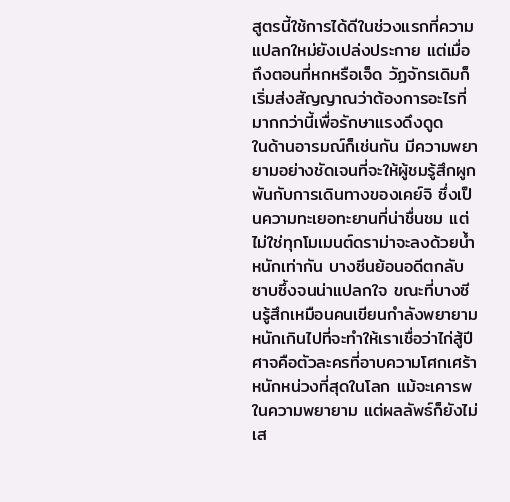สูตรนี้ใช้การได้ดีในช่วงแรกที่ความแปลกใหม่ยังเปล่งประกาย แต่เมื่อถึงตอนที่หกหรือเจ็ด วัฏจักรเดิมก็เริ่มส่งสัญญาณว่าต้องการอะไรที่มากกว่านี้เพื่อรักษาแรงดึงดูด
ในด้านอารมณ์ก็เช่นกัน มีความพยายามอย่างชัดเจนที่จะให้ผู้ชมรู้สึกผูกพันกับการเดินทางของเคย์จิ ซึ่งเป็นความทะเยอทะยานที่น่าชื่นชม แต่ไม่ใช่ทุกโมเมนต์ดราม่าจะลงด้วยน้ำหนักเท่ากัน บางซีนย้อนอดีตกลับซาบซึ้งจนน่าแปลกใจ ขณะที่บางซีนรู้สึกเหมือนคนเขียนกำลังพยายามหนักเกินไปที่จะทำให้เราเชื่อว่าไก่สู้ปีศาจคือตัวละครที่อาบความโศกเศร้าหนักหน่วงที่สุดในโลก แม้จะเคารพในความพยายาม แต่ผลลัพธ์ก็ยังไม่เส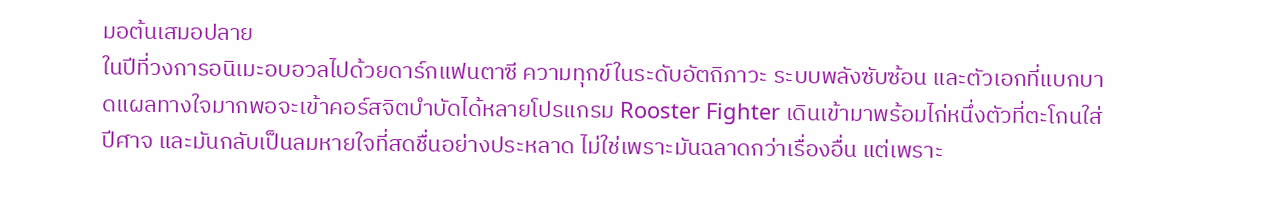มอต้นเสมอปลาย
ในปีที่วงการอนิเมะอบอวลไปด้วยดาร์กแฟนตาซี ความทุกข์ในระดับอัตถิภาวะ ระบบพลังซับซ้อน และตัวเอกที่แบกบาดแผลทางใจมากพอจะเข้าคอร์สจิตบำบัดได้หลายโปรแกรม Rooster Fighter เดินเข้ามาพร้อมไก่หนึ่งตัวที่ตะโกนใส่ปีศาจ และมันกลับเป็นลมหายใจที่สดชื่นอย่างประหลาด ไม่ใช่เพราะมันฉลาดกว่าเรื่องอื่น แต่เพราะ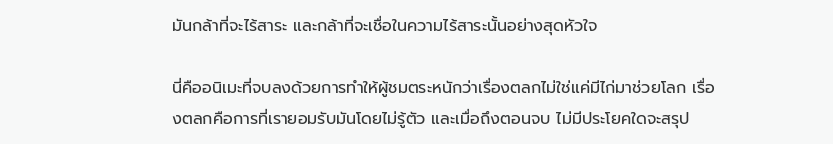มันกล้าที่จะไร้สาระ และกล้าที่จะเชื่อในความไร้สาระนั้นอย่างสุดหัวใจ

นี่คืออนิเมะที่จบลงด้วยการทำให้ผู้ชมตระหนักว่าเรื่องตลกไม่ใช่แค่มีไก่มาช่วยโลก เรื่องตลกคือการที่เรายอมรับมันโดยไม่รู้ตัว และเมื่อถึงตอนจบ ไม่มีประโยคใดจะสรุป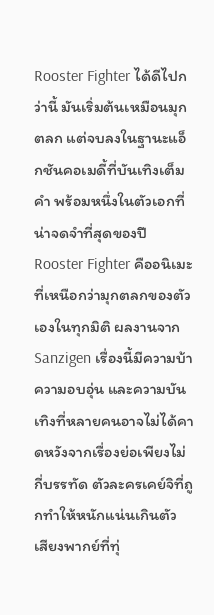Rooster Fighter ได้ดีไปกว่านี้ มันเริ่มต้นเหมือนมุกตลก แต่จบลงในฐานะแอ็กชันคอเมดี้ที่บันเทิงเต็มคำ พร้อมหนึ่งในตัวเอกที่น่าจดจำที่สุดของปี
Rooster Fighter คืออนิเมะที่เหนือกว่ามุกตลกของตัวเองในทุกมิติ ผลงานจาก Sanzigen เรื่องนี้มีความบ้า ความอบอุ่น และความบันเทิงที่หลายคนอาจไม่ได้คาดหวังจากเรื่องย่อเพียงไม่กี่บรรทัด ตัวละครเคย์จิที่ถูกทำให้หนักแน่นเกินตัว เสียงพากย์ที่ทุ่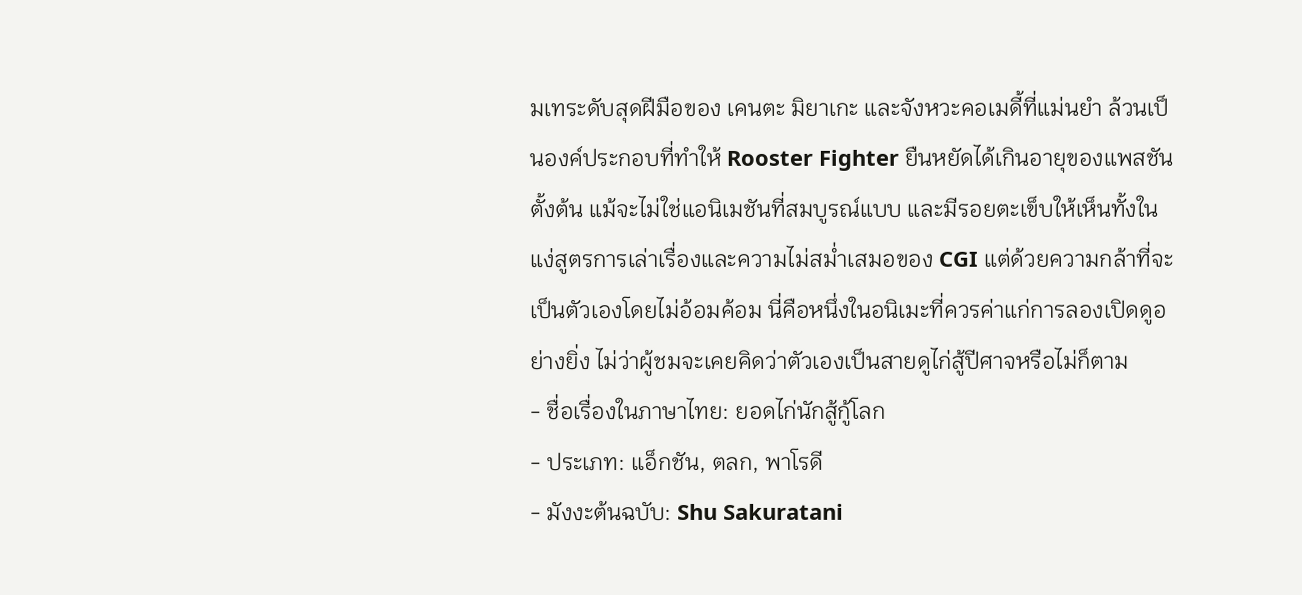มเทระดับสุดฝีมือของ เคนตะ มิยาเกะ และจังหวะคอเมดี้ที่แม่นยำ ล้วนเป็นองค์ประกอบที่ทำให้ Rooster Fighter ยืนหยัดได้เกินอายุของแพสชันตั้งต้น แม้จะไม่ใช่แอนิเมชันที่สมบูรณ์แบบ และมีรอยตะเข็บให้เห็นทั้งในแง่สูตรการเล่าเรื่องและความไม่สม่ำเสมอของ CGI แต่ด้วยความกล้าที่จะเป็นตัวเองโดยไม่อ้อมค้อม นี่คือหนึ่งในอนิเมะที่ควรค่าแก่การลองเปิดดูอย่างยิ่ง ไม่ว่าผู้ชมจะเคยคิดว่าตัวเองเป็นสายดูไก่สู้ปีศาจหรือไม่ก็ตาม
- ชื่อเรื่องในภาษาไทย: ยอดไก่นักสู้กู้โลก
- ประเภท: แอ็กชัน, ตลก, พาโรดี
- มังงะต้นฉบับ: Shu Sakuratani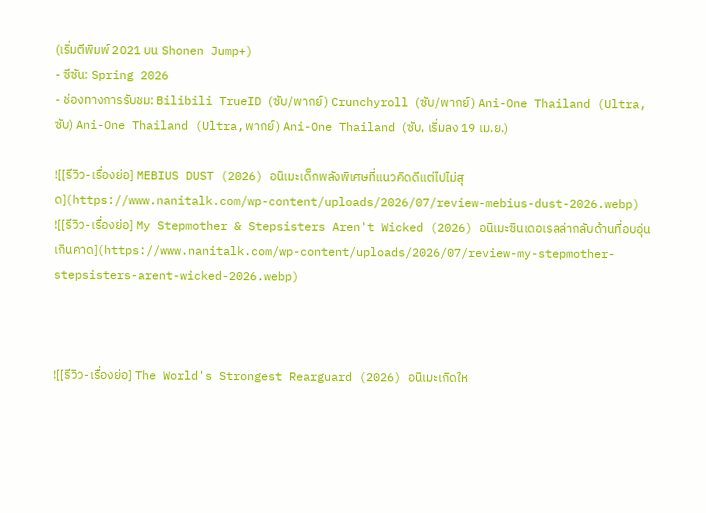(เริ่มตีพิมพ์ 2021 บน Shonen Jump+)
- ซีซัน: Spring 2026
- ช่องทางการรับชม: Bilibili TrueID (ซับ/พากย์) Crunchyroll (ซับ/พากย์) Ani-One Thailand (Ultra,ซับ) Ani-One Thailand (Ultra,พากย์) Ani-One Thailand (ซับ, เริ่มลง 19 เม.ย.)

![[รีวิว-เรื่องย่อ] MEBIUS DUST (2026) อนิเมะเด็กพลังพิเศษที่แนวคิดดีแต่ไปไม่สุด](https://www.nanitalk.com/wp-content/uploads/2026/07/review-mebius-dust-2026.webp)
![[รีวิว-เรื่องย่อ] My Stepmother & Stepsisters Aren't Wicked (2026) อนิเมะซินเดอเรลล่ากลับด้านที่อบอุ่นเกินคาด](https://www.nanitalk.com/wp-content/uploads/2026/07/review-my-stepmother-stepsisters-arent-wicked-2026.webp)



![[รีวิว-เรื่องย่อ] The World's Strongest Rearguard (2026) อนิเมะเกิดให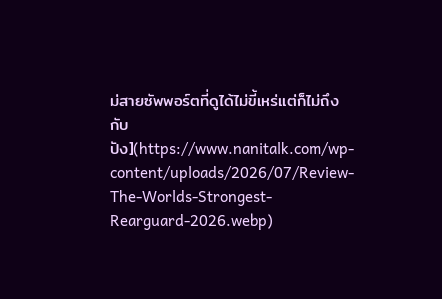ม่สายซัพพอร์ตที่ดูได้ไม่ขี้เหร่แต่ก็ไม่ถึงกับปัง](https://www.nanitalk.com/wp-content/uploads/2026/07/Review-The-Worlds-Strongest-Rearguard-2026.webp)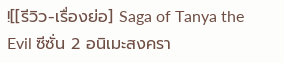![[รีวิว-เรื่องย่อ] Saga of Tanya the Evil ซีซั่น 2 อนิเมะสงครา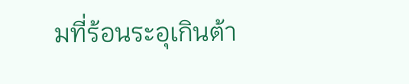มที่ร้อนระอุเกินต้า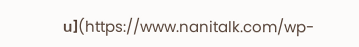น](https://www.nanitalk.com/wp-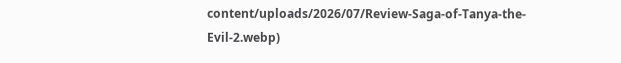content/uploads/2026/07/Review-Saga-of-Tanya-the-Evil-2.webp)